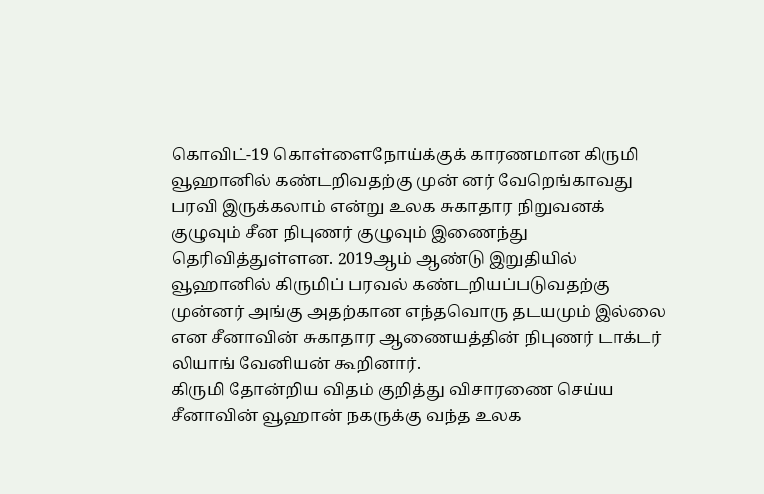கொவிட்-19 கொள்ளைநோய்க்குக் காரணமான கிருமி வூஹானில் கண்டறிவதற்கு முன் னர் வேறெங்காவது பரவி இருக்கலாம் என்று உலக சுகாதார நிறுவனக் குழுவும் சீன நிபுணர் குழுவும் இணைந்து தெரிவித்துள்ளன. 2019ஆம் ஆண்டு இறுதியில் வூஹானில் கிருமிப் பரவல் கண்டறியப்படுவதற்கு முன்னர் அங்கு அதற்கான எந்தவொரு தடயமும் இல்லை என சீனாவின் சுகாதார ஆணையத்தின் நிபுணர் டாக்டர் லியாங் வேனியன் கூறினார்.
கிருமி தோன்றிய விதம் குறித்து விசாரணை செய்ய சீனாவின் வூஹான் நகருக்கு வந்த உலக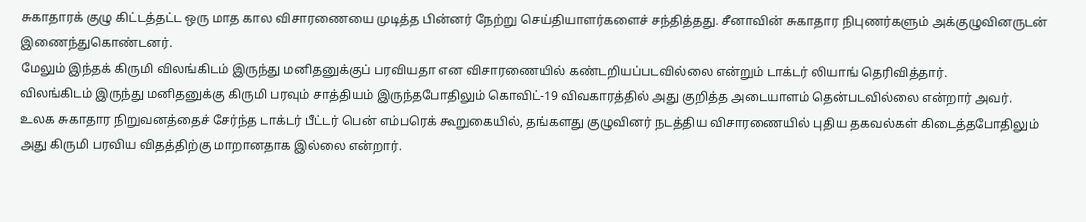சுகாதாரக் குழு கிட்டத்தட்ட ஒரு மாத கால விசாரணையை முடித்த பின்னர் நேற்று செய்தியாளர்களைச் சந்தித்தது. சீனாவின் சுகாதார நிபுணர்களும் அக்குழுவினருடன் இணைந்துகொண்டனர்.
மேலும் இந்தக் கிருமி விலங்கிடம் இருந்து மனிதனுக்குப் பரவியதா என விசாரணையில் கண்டறியப்படவில்லை என்றும் டாக்டர் லியாங் தெரிவித்தார்.
விலங்கிடம் இருந்து மனிதனுக்கு கிருமி பரவும் சாத்தியம் இருந்தபோதிலும் கொவிட்-19 விவகாரத்தில் அது குறித்த அடையாளம் தென்படவில்லை என்றார் அவர்.
உலக சுகாதார நிறுவனத்தைச் சேர்ந்த டாக்டர் பீட்டர் பென் எம்பரெக் கூறுகையில், தங்களது குழுவினர் நடத்திய விசாரணையில் புதிய தகவல்கள் கிடைத்தபோதிலும் அது கிருமி பரவிய விதத்திற்கு மாறானதாக இல்லை என்றார்.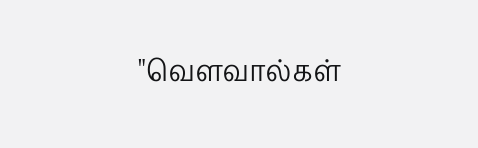"வௌவால்கள்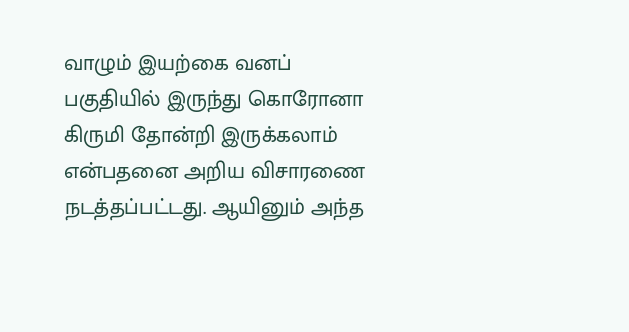வாழும் இயற்கை வனப் பகுதியில் இருந்து கொரோனா கிருமி தோன்றி இருக்கலாம் என்பதனை அறிய விசாரணை நடத்தப்பட்டது. ஆயினும் அந்த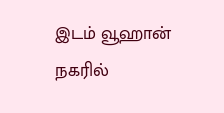இடம் வூஹான் நகரில்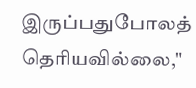இருப்பதுபோலத் தெரியவில்லை,"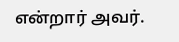என்றார் அவர்.